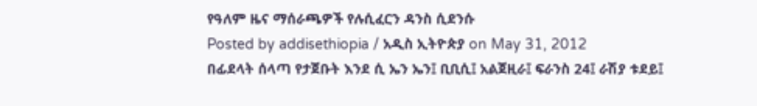የዓለም ዜና ማሰራጫዎች የሉሲፈርን ዳንስ ሲደንሱ
Posted by addisethiopia / አዲስ ኢትዮጵያ on May 31, 2012
በፊደላት ሰላጣ የታጀቡት እንደ ሲ ኤን ኤን፤ ቢቢሲ፤ አልጀዚራ፤ ፍራንስ 24፤ ራሽያ ቱደይ፤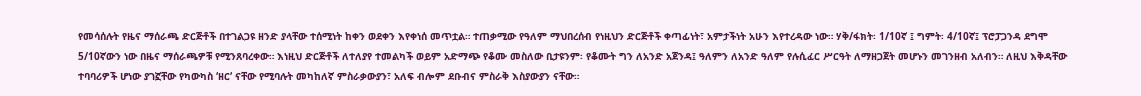የመሳሰሉት የዜና ማሰራጫ ድርጅቶች በተገልጋዩ ዘንድ ያላቸው ተሰሚነት ከቀን ወደቀን እየቀነሰ መጥቷል። ተጠቃሚው የዓለም ማህበረሰብ የነዚህን ድርጅቶች ቀጣፊነት፣ አምታችነት አሁን እየተረዳው ነው። ሃቅ/ፋክት፡ 1/10ኛ ፤ ግምት፡ 4/10ኛ፤ ፕሮፓጋንዳ ደግሞ 5/10ኛውን ነው በዜና ማሰራጫዎቹ የሚንጸባረቀው። እነዚህ ድርጅቶች ለተለያየ ተመልካች ወይም አድማጭ የቆሙ መስለው ቢታዩንም፡ የቆሙት ግን ለአንድ አጀንዳ፤ ዓለምን ለአንድ ዓለም የሉሲፈር ሥርዓት ለማዘጋጀት መሆኑን መገንዘብ አለብን። ለዚህ እቅዳቸው ተባባሪዎች ሆነው ያገኟቸው የካውካስ ‘ዘር‘ ናቸው የሚባሉት መካከለኛ ምስራቃውያን፣ አለፍ ብሎም ደቡብና ምስራቅ እስያውያን ናቸው።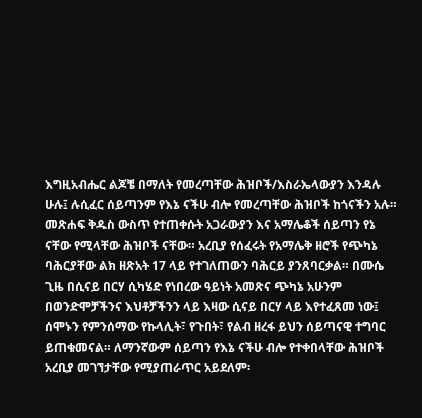እግዚአብሔር ልጆቼ በማለት የመረጣቸው ሕዝቦች/እስራኤላውያን እንዳሉ ሁሉ፤ ሉሲፈር ሰይጣንም የእኔ ናችሁ ብሎ የመረጣቸው ሕዝቦች ከጎናችን አሉ። መጽሐፍ ቅዱስ ውስጥ የተጠቀሱት አጋራውያን እና አማሌቆች ሰይጣን የኔ ናቸው የሚላቸው ሕዝቦች ናቸው። አረቢያ የሰፈሩት የአማሌቅ ዘሮች የጭካኔ ባሕርያቸው ልክ ዘጽአት 17 ላይ የተገለጠውን ባሕርይ ያንጸባርቃል። በሙሴ ጊዜ በሲናይ በርሃ ሲካሄድ የነበረው ዓይነት አመጽና ጭካኔ አሁንም በወንድሞቻችንና እህቶቻችንን ላይ እዛው ሲናይ በርሃ ላይ እየተፈጸመ ነው፤ ሰሞኑን የምንሰማው የኩላሊት፣ የጉበት፣ የልብ ዘረፋ ይህን ሰይጣናዊ ተግባር ይጠቁመናል። ለማንኛውም ሰይጣን የእኔ ናችሁ ብሎ የተቀበላቸው ሕዝቦች አረቢያ መገኘታቸው የሚያጠራጥር አይደለም፡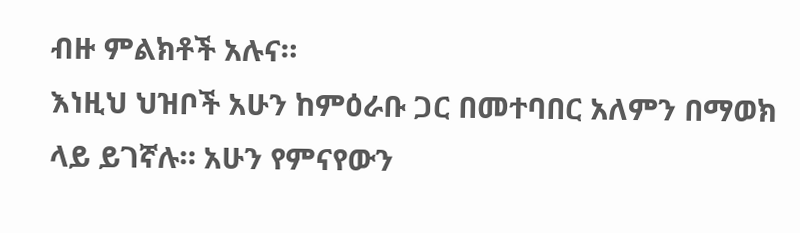ብዙ ምልክቶች አሉና።
እነዚህ ህዝቦች አሁን ከምዕራቡ ጋር በመተባበር አለምን በማወክ ላይ ይገኛሉ። አሁን የምናየውን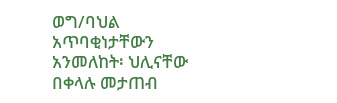ወግ/ባህል አጥባቂነታቸውን አንመለከት፡ ህሊናቸው በቀላሉ መታጠብ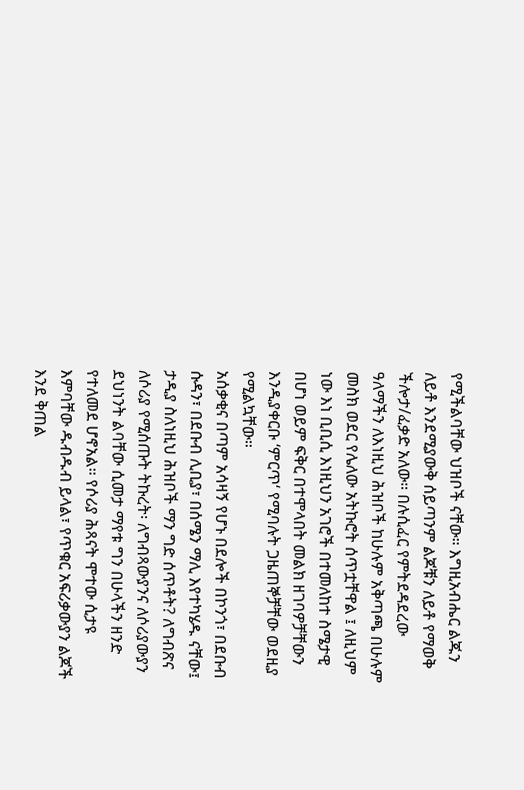የሚችልባቸው ህዝቦች ናቸው። እግዚአብሔር ልጁን ለይቶ እንደሚያውቅ ሰይጣንም ልጆቹን ለይቶ የማወቅ ችሎታ/ፈቃድ አለው። በሉሲፈር የምትደዳደረው ዓለማችን ለእነዚህ ሕዝቦች ከሁሉም አቅጣጫ በሁሉም መስክ ወደር የሌለው አትኩሮት ሰጥቷቸዋል ፤ ለዚህም ነው እነ ቢቢሲ እነዚህን አገሮች በተመለከተ ስሜታዊ በሆነ ወይም ፍቅር በተሞላበት መልክ ዘገባዎቻቸውን እንዲያቀርቡ ‘ምርጥ‘ የሚባሉት ጋዜጠኞቻቸው ወደዚያ የሚልኳቸው።
አሰቃቂና በጣም አሳዛኝ የሆኑ በደሎች በኮንጎ፣ በደቡብ ሱዳን፣ በደቡብ ሊቢያ፣ በሰሜን ማሊ እየተካሄዱ ናቸው፤ ታዲያ ስለነዚህ ሕዝቦች ማን ግድ ሰጥቶት? ለግብጽና ለሶሪያ የሚሰጡት ትኩረት፡ ለግብጻውያንና ለሶሪያውያን ደህነንት ልባቸው ሲመታ ማየቱ ግን በሁላችን ዘንድ የተለመደ ሆኖአል። የሶሪያ ሕጻናት ሞተው ሲታዩ እምባቸው ዱብዱብ ይላል፣ የጥቁር አፍሪቃውያን ልጆች እንደ ቅጠል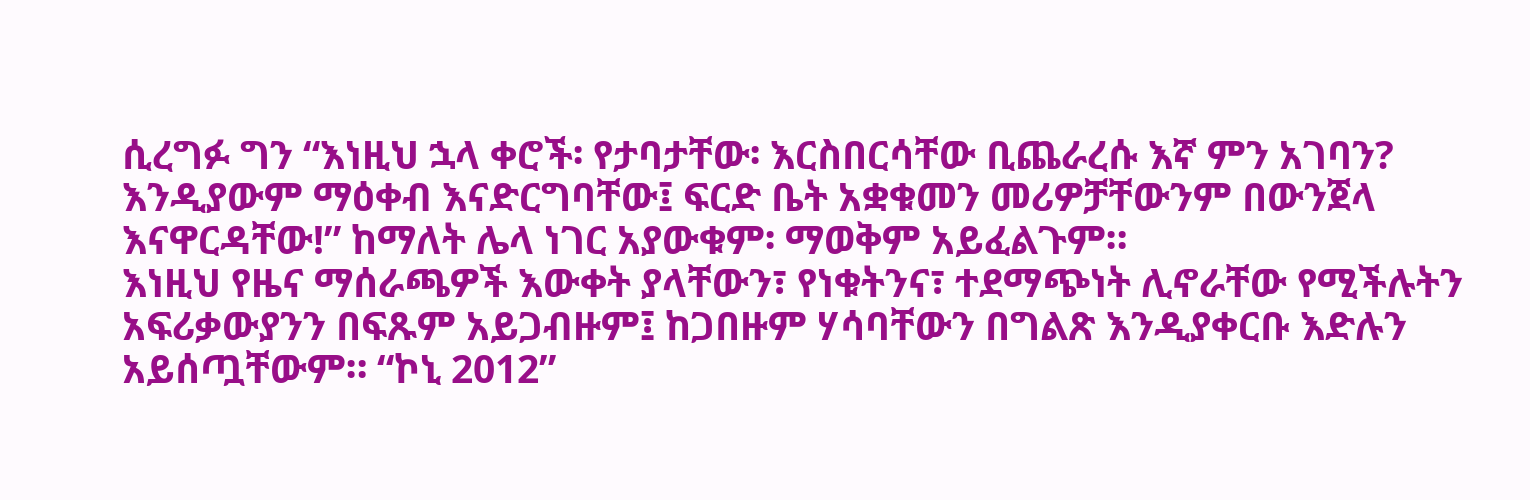ሲረግፉ ግን “እነዚህ ኋላ ቀሮች፡ የታባታቸው፡ እርስበርሳቸው ቢጨራረሱ እኛ ምን አገባን? እንዲያውም ማዕቀብ እናድርግባቸው፤ ፍርድ ቤት አቋቁመን መሪዎቻቸውንም በውንጀላ እናዋርዳቸው!” ከማለት ሌላ ነገር አያውቁም፡ ማወቅም አይፈልጉም።
እነዚህ የዜና ማሰራጫዎች እውቀት ያላቸውን፣ የነቁትንና፣ ተደማጭነት ሊኖራቸው የሚችሉትን አፍሪቃውያንን በፍጹም አይጋብዙም፤ ከጋበዙም ሃሳባቸውን በግልጽ እንዲያቀርቡ እድሉን አይሰጧቸውም። “ኮኒ 2012”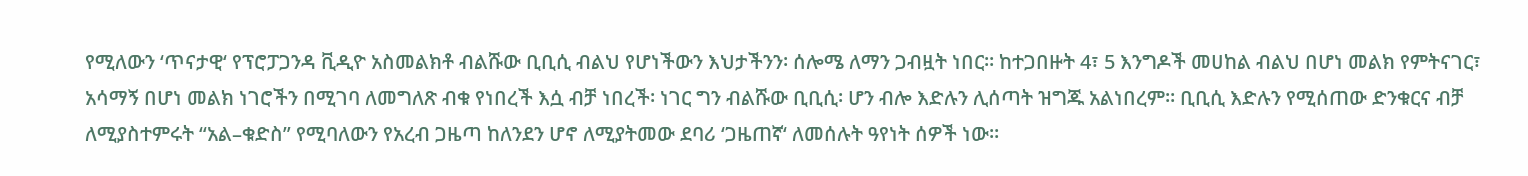የሚለውን ‘ጥናታዊ‘ የፕሮፓጋንዳ ቪዲዮ አስመልክቶ ብልሹው ቢቢሲ ብልህ የሆነችውን እህታችንን፡ ሰሎሜ ለማን ጋብዟት ነበር። ከተጋበዙት 4፣ 5 እንግዶች መሀከል ብልህ በሆነ መልክ የምትናገር፣ አሳማኝ በሆነ መልክ ነገሮችን በሚገባ ለመግለጽ ብቁ የነበረች እሷ ብቻ ነበረች፡ ነገር ግን ብልሹው ቢቢሲ፡ ሆን ብሎ እድሉን ሊሰጣት ዝግጁ አልነበረም። ቢቢሲ እድሉን የሚሰጠው ድንቁርና ብቻ ለሚያስተምሩት “አል–ቁድስ” የሚባለውን የአረብ ጋዜጣ ከለንደን ሆኖ ለሚያትመው ደባሪ ‘ጋዜጠኛ‘ ለመሰሉት ዓየነት ሰዎች ነው።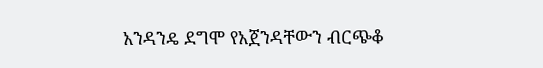አንዳንዴ ደግሞ የአጀንዳቸውን ብርጭቆ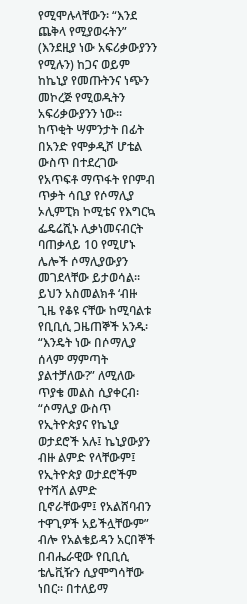የሚሞሉላቸውን፡ “እንደ ጨቅላ የሚያወሩትን” (እንደዚያ ነው አፍሪቃውያንን የሚሉን) ከጋና ወይም ከኬኒያ የመጡትንና ነጭን መኮረጅ የሚወዱትን አፍሪቃውያንን ነው።
ከጥቂት ሣምንታት በፊት በአንድ የሞቃዲሾ ሆቴል ውስጥ በተደረገው የአጥፍቶ ማጥፋት የቦምብ ጥቃት ሳቢያ የሶማሊያ ኦሊምፒክ ኮሚቴና የእግርኳ ፌዴሬሺኑ ሊቃነመናብርት ባጠቃላይ 10 የሚሆኑ ሌሎች ሶማሊያውያን መገደላቸው ይታወሳል። ይህን አስመልክቶ ‘ብዙ ጊዜ የቆዩ ናቸው ከሚባልቱ የቢቢሲ ጋዜጠኞች አንዱ፡ “እንዴት ነው በሶማሊያ ሰላም ማምጣት ያልተቻለው?” ለሚለው ጥያቄ መልስ ሲያቀርብ፡ “ሶማሊያ ውስጥ የኢትዮጵያና የኬኒያ ወታደሮች አሉ፤ ኬኒያውያን ብዙ ልምድ የላቸውም፤ የኢትዮጵያ ወታደሮችም የተሻለ ልምድ ቢኖራቸውም፤ የአልሸባብን ተዋጊዎች አይችሏቸውም” ብሎ የአልቄይዳን አርበኞች በብሔራዊው የቢቢሲ ቴሌቪዥን ሲያሞግሳቸው ነበር። በተለይማ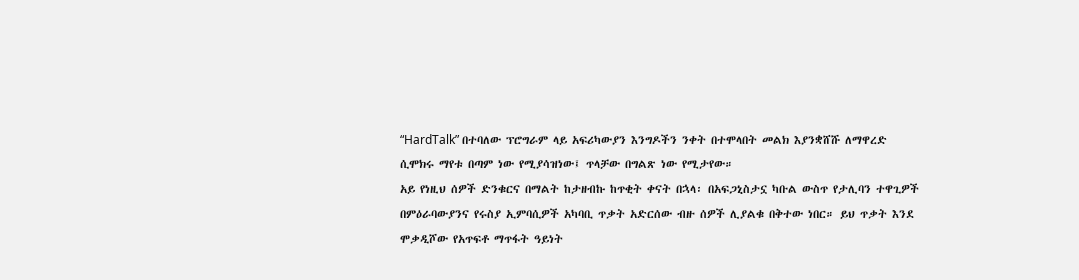“HardTalk” በተባለው ፕሮግራም ላይ አፍሪካውያን እንግዶችን ንቀት በተሞላበት መልክ እያንቋሸሹ ለማዋረድ ሲሞክሩ ማየቱ በጣም ነው የሚያሳዝነው፤ ጥላቻው በግልጽ ነው የሚታየው።
አይ የነዚህ ሰዎች ድንቁርና በማልት ከታዘብኩ ከጥቂት ቀናት በኋላ፡ በአፍጋኒስታኗ ካቡል ውስጥ የታሊባን ተዋጊዎች በምዕራባውያንና የሩስያ ኢምባሲዎች አካባቢ ጥቃት አድርሰው ብዙ ሰዎች ሊያልቁ በቅተው ነበር። ይህ ጥቃት እንደ ሞቃዲሾው የአጥፍቶ ማጥፋት ዓይነት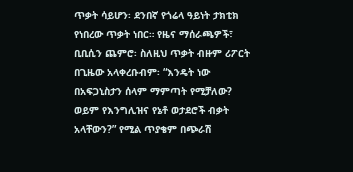ጥቃት ሳይሆን፡ ደንበኛ የጎሬላ ዓይነት ታክቲክ የነበረው ጥቃት ነበር። የዜና ማሰራጫዎች፣ ቢቢሲን ጨምሮ፡ ስለዚህ ጥቃት ብዙም ሪፖርት በጊዜው አላቀረቡብም፡ “እንዴት ነው በአፍጋኒስታን ሰላም ማምጣት የሚቻለው? ወይም የእንግሊዝና የኔቶ ወታደሮች ብቃት አላቸውን?” የሚል ጥያቄም በጭራሽ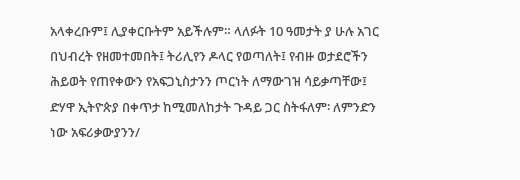አላቀረቡም፤ ሊያቀርቡትም አይችሉም። ላለፉት 10 ዓመታት ያ ሁሉ አገር በህብረት የዘመተመበት፤ ትሪሊየን ዶላር የወጣለት፤ የብዙ ወታደሮችን ሕይወት የጠየቀውን የአፍጋኒስታንን ጦርነት ለማውገዝ ሳይቃጣቸው፤ ድሃዋ ኢትዮጵያ በቀጥታ ከሚመለከታት ጉዳይ ጋር ስትፋለም፡ ለምንድን ነው አፍሪቃውያንን/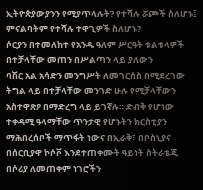ኢትዮጵያውያንን የሚያጥላሉት? የተሻሉ ሯጮች ስለሆኑ፤ ምናልባትም የተሻሉ ተዋጊዎች ስለሆኑ?
ሶርያን በተመለከተ የአንዱ ዓለም ሥርዓት ቱልቱላዎች በተቻላቸው መጠን በሥልጣን ላይ ያለውን
ባሽር አል አሳድን መንግሥት ለመገርሰስ በሚደረገው ትግል ላይ በተቻላቸው መንገድ ሁሉ የሚቻላቸውን አስተዋጽዖ በማድረግ ላይ ይገኛሉ። ድብቅ የሆነው ተቀዳሚ ዓላማቸው ጥንታዊ የሆኑትን ክርስቲያን ማሕበረሰቦች ማጥፋት ነውና በኢራቅ፣ በቦስኒያና በሰርቢያዋ ኮሶቮ እንደተጠቀሙት ዓይነት ስትራቴጂ በሶሪያ ለመጠቀም ነገሮችን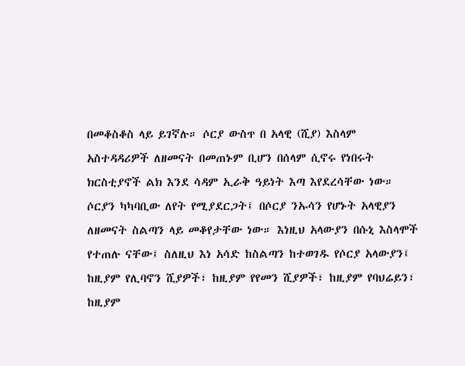በመቆስቆስ ላይ ይገኛሉ። ሶርያ ውስጥ በ አላዊ (ሺያ) እስላም አስተዳዳሪዎች ለዘመናት በመጠኑም ቢሆን በሰላም ሲኖሩ የነበሩት ክርስቲያኖች ልክ እንደ ሳዳም ኢራቅ ዓይነት እጣ እየደረሳቸው ነው። ሶርያን ካካባቢው ለየት የሚያደርጋት፤ በሶርያ ንኡሳን የሆኑት አላዊያን ለዘመናት ስልጣን ላይ መቆየታቸው ነው። እነዚህ አላውያን በሱኒ እስላሞች የተጠሉ ናቸው፤ ስለዚህ እነ አሳድ ከስልጣን ከተወገዱ የሶርያ አላውያን፤ ከዚያም የሊባኖን ሺያዎች፣ ከዚያም የየመን ሺያዎች፣ ከዚያም የባህሬይን፣ ከዚያም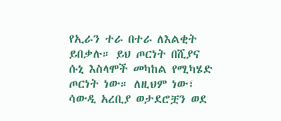የኢራን ተራ በተራ ለእልቂት ይበቃሉ። ይህ ጦርነት በሺያና ሱኒ እስላሞች መካከል የሚካሄድ ጦርነት ነው። ለዚህም ነው፣ ሳውዲ አረቢያ ወታደሮቿን ወደ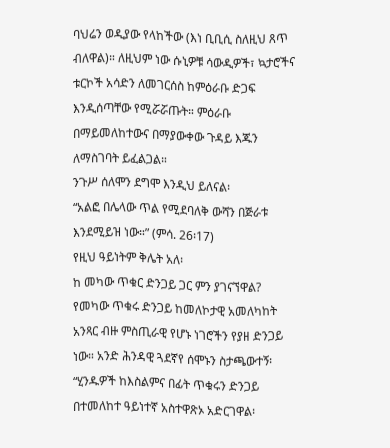ባህሬን ወዲያው የላከችው (እነ ቢቢሲ ስለዚህ ጸጥ ብለዋል)። ለዚህም ነው ሱኒዎቹ ሳውዲዎች፣ ኳታሮችና ቱርኮች አሳድን ለመገርሰስ ከምዕራቡ ድጋፍ እንዲሰጣቸው የሚሯሯጡት። ምዕራቡ በማይመለከተውና በማያውቀው ጉዳይ እጁን ለማስገባት ይፈልጋል።
ንጉሥ ሰለሞን ደግሞ እንዲህ ይለናል፡
“አልፎ በሌላው ጥል የሚደባለቅ ውሻን በጅራቱ እንደሚይዝ ነው።” (ምሳ. 26፡17)
የዚህ ዓይነትም ቅሌት አለ፡
ከ መካው ጥቁር ድንጋይ ጋር ምን ያገናኘዋል?
የመካው ጥቁሩ ድንጋይ ከመለኮታዊ አመለካከት አንጻር ብዙ ምስጢራዊ የሆኑ ነገሮችን የያዘ ድንጋይ ነው። አንድ ሕንዳዊ ጓደኛየ ሰሞኑን ስታጫውተኝ፡ “ሂንዱዎች ከእስልምና በፊት ጥቁሩን ድንጋይ በተመለከተ ዓይነተኛ አስተዋጽኦ አድርገዋል፡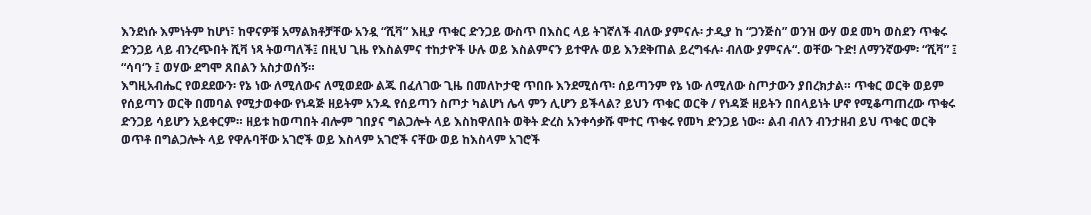እንደነሱ እምነትም ከሆነ፣ ከዋናዎቹ አማልክቶቻቸው አንዷ “ሺቫ” እዚያ ጥቁር ድንጋይ ውስጥ በእስር ላይ ትገኛለች ብለው ያምናሉ፡ ታዲያ ከ “ጋንጅስ” ወንዝ ውሃ ወደ መካ ወስደን ጥቁሩ ድንጋይ ላይ ብንረጭበት ሺቫ ነጻ ትወጣለች፤ በዚህ ጊዜ የእስልምና ተከታዮች ሁሉ ወይ እስልምናን ይተዋሉ ወይ እንደቅጠል ይረግፋሉ፡ ብለው ያምናሉ“. ወቸው ጉድ! ለማንኛውም፡ “ሺቫ” ፤ “ሳባ‘ን ፤ ወሃው ደግሞ ጸበልን አስታወሰኝ።
እግዚአብሔር የወደደውን፡ የኔ ነው ለሚለውና ለሚወደው ልጁ በፈለገው ጊዜ በመለኮታዊ ጥበቡ እንደሚሰጥ፡ ሰይጣንም የኔ ነው ለሚለው ስጦታውን ያበረክታል። ጥቁር ወርቅ ወይም የሰይጣን ወርቅ በመባል የሚታወቀው የነዳጅ ዘይትም አንዱ የሰይጣን ስጦታ ካልሆነ ሌላ ምን ሊሆን ይችላል? ይህን ጥቁር ወርቅ / የነዳጅ ዘይትን በበላይነት ሆኖ የሚቆጣጠረው ጥቁሩ ድንጋይ ሳይሆን አይቀርም። ዘይቱ ከወጣበት ብሎም ገበያና ግልጋሎት ላይ እስከዋለበት ወቅት ድረስ አንቀሳቃሹ ሞተር ጥቁሩ የመካ ድንጋይ ነው። ልብ ብለን ብንታዘብ ይህ ጥቁር ወርቅ ወጥቶ በግልጋሎት ላይ የዋሉባቸው አገሮች ወይ እስላም አገሮች ናቸው ወይ ከእስላም አገሮች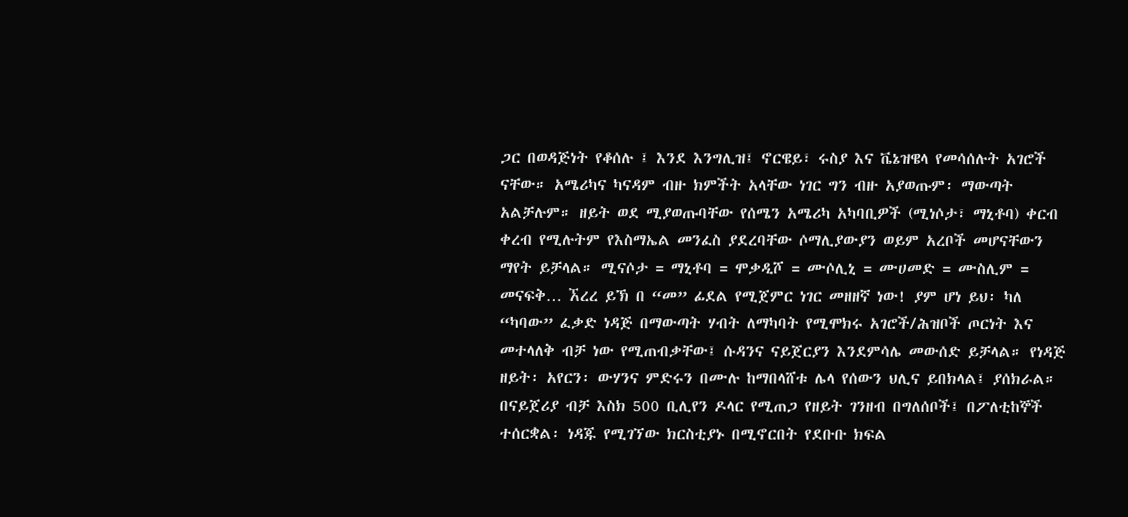ጋር በወዳጅነት የቆሰሉ ፤ እንደ እንግሊዝ፤ ኖርዌይ፣ ሩስያ እና ቬኔዝዌላ የመሳሰሉት አገሮች ናቸው። አሜሪካና ካናዳም ብዙ ክምችት አላቸው ነገር ግን ብዙ አያወጡም፡ ማውጣት አልቻሉም። ዘይት ወደ ሚያወጡባቸው የሰሜን አሜሪካ አካባቢዎች (ሚነሶታ፣ ማኒቶባ) ቀርብ ቀረብ የሚሉትም የእስማኤል መንፈስ ያደረባቸው ሶማሊያውያን ወይም አረቦች መሆናቸውን ማየት ይቻላል። ሚናሶታ = ማኒቶባ = ሞቃዲሾ = ሙሶሊኒ = ሙሀመድ = ሙስሊም = መናፍቅ… ኧረረ ይኽ በ “መ” ፊደል የሚጀምር ነገር መዘዘኛ ነው! ያም ሆነ ይህ፡ ካለ “ካባው” ፈቃድ ነዳጅ በማውጣት ሃብት ለማካባት የሚሞክሩ አገሮች/ሕዝቦች ጦርነት እና መተላለቅ ብቻ ነው የሚጠብቃቸው፤ ሱዳንና ናይጀርያን እንደምሳሌ መውሰድ ይቻላል። የነዳጅ ዘይት፡ አየርን፡ ውሃንና ምድሩን በሙሉ ከማበላሸቱ ሌላ የሰውን ህሊና ይበክላል፤ ያሰክራል። በናይጀሪያ ብቻ እስክ 500 ቢሊየን ዶላር የሚጠጋ የዘይት ገንዘብ በግለሰቦች፤ በፖለቲከኞች ተሰርቋል፡ ነዳጁ የሚገኘው ክርስቲያኑ በሚኖርበት የደቡቡ ክፍል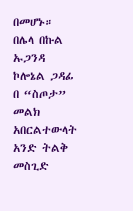በመሆኑ። በሌላ በኩል ኡጋንዳ ኮሎኔል ጋዳፊ በ “ስጦታ” መልክ አበርልተውላት አንድ ትልቅ መስጊድ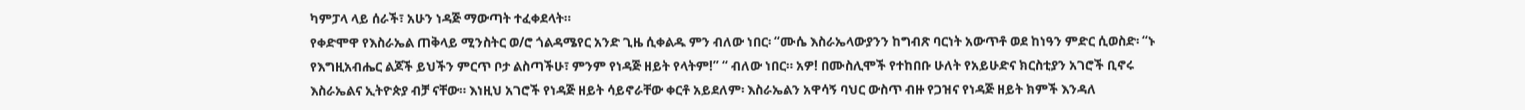ካምፓላ ላይ ሰራች፣ አሁን ነዳጅ ማውጣት ተፈቀደላት።
የቀድሞዋ የእስራኤል ጠቅላይ ሚንስትር ወ/ሮ ጎልዳሜየር አንድ ጊዜ ሲቀልዱ ምን ብለው ነበር፡ “ሙሴ እስራኤላውያንን ከግብጽ ባርነት አውጥቶ ወደ ከነዓን ምድር ሲወስድ፡ “ኑ የእግዚአብሔር ልጆች ይህችን ምርጥ ቦታ ልስጣችሁ፣ ምንም የነዳጅ ዘይት የላትም!” “ ብለው ነበር። አዎ! በሙስሊሞች የተከበቡ ሁለት የአይሁድና ክርስቲያን አገሮች ቢኖሩ እስራኤልና ኢትዮጵያ ብቻ ናቸው። እነዚህ አገሮች የነዳጅ ዘይት ሳይኖራቸው ቀርቶ አይደለም፡ እስራኤልን አዋሳኝ ባህር ውስጥ ብዙ የጋዝና የነዳጅ ዘይት ክምች እንዳለ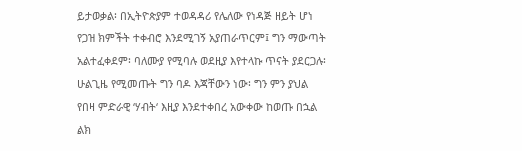ይታወቃል፡ በኢትዮጵያም ተወዳዳሪ የሌለው የነዳጅ ዘይት ሆነ የጋዝ ክምችት ተቀብሮ እንደሚገኝ አያጠራጥርም፤ ግን ማውጣት አልተፈቀደም፡ ባለሙያ የሚባሉ ወደዚያ እየተላኩ ጥናት ያደርጋሉ፡ ሁልጊዜ የሚመጡት ግን ባዶ እጃቸውን ነው፡ ግን ምን ያህል የበዛ ምድራዊ ‘ሃብት‘ እዚያ እንደተቀበረ አውቀው ከወጡ በኋል ልክ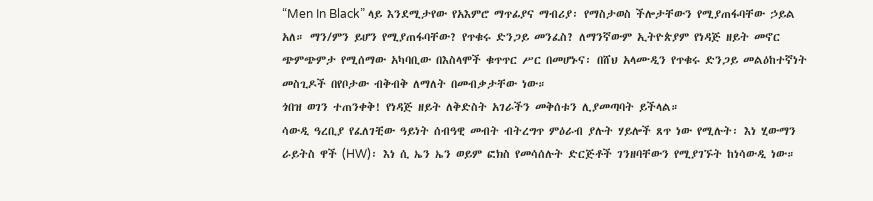“Men In Black” ላይ እንደሚታየው የአእምሮ ማጥፊያና ማብሪያ፡ የማስታወስ ችሎታቸውን የሚያጠፋባቸው ኃይል አለ። ማን/ምን ይሆን የሚያጠፋባቸው? የጥቁሩ ድንጋይ መንፈስ? ለማንኛውም ኢትዮጵያም የነዳጅ ዘይት መኖር ጭምጭምታ የሚሰማው አካባቢው በእስላሞች ቁጥጥር ሥር በመሆኑና፡ በሸህ አላሙዲን የጥቁሩ ድንጋይ መልዕከተኛነት መስጊዶች በየቦታው ብቅብቅ ለማለት በመብቃታቸው ነው።
ጎበዝ ወገን ተጠንቀቅ! የነዳጅ ዘይት ለቅድስት አገራችን መቅሰቱን ሊያመጣባት ይችላል።
ሳውዲ ዓረቢያ የፈለገቺው ዓይነት ሰብዓዊ መብት ብትረግጥ ምዕራብ ያሉት ሃይሎች ጸጥ ነው የሚሉት፡ እነ ሂውማን ራይትስ ዋች (HW)፡ እነ ሲ ኤን ኤን ወይም ፎክስ የመሳሰሉት ድርጅቶች ገንዘባቸውን የሚያገኙት ከነሳውዲ ነው።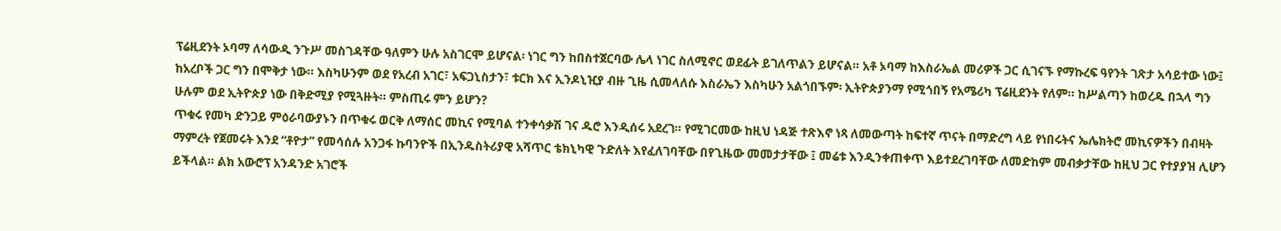ፕሬዚደንት ኦባማ ለሳውዲ ንጉሥ መስገዳቸው ዓለምን ሁሉ አስገርሞ ይሆናል፡ ነገር ግን ከበስተጀርባው ሌላ ነገር ስለሚኖር ወደፊት ይገለጥልን ይሆናል። አቶ ኦባማ ከእስራኤል መሪዎች ጋር ሲገናኙ የማኩረፍ ዓየንት ገጽታ አሳይተው ነው፤ ከአረቦች ጋር ግን በሞቅታ ነው። እስካሁንም ወደ የአረብ አገር፣ አፍጋኒስታን፣ ቱርክ እና ኢንዶኒዢያ ብዙ ጊዜ ሲመላለሱ እስራኤን እስካሁን አልጎበኙም፡ ኢትዮጵያንማ የሚጎበኝ የአሜሪካ ፕሬዚደንት የለም። ከሥልጣን ከወረዱ በኋላ ግን ሁሉም ወደ ኢትዮጵያ ነው በቅድሚያ የሚጓዙት። ምስጢሩ ምን ይሆን?
ጥቁሩ የመካ ድንጋይ ምዕራባውያኑን በጥቁሩ ወርቅ ለማሰር መኪና የሚባል ተንቀሳቃሽ ገና ዱሮ እንዲሰሩ አደረገ። የሚገርመው ከዚህ ነዳጅ ተጽእኖ ነጻ ለመውጣት ከፍተኛ ጥናት በማድረግ ላይ የነበሩትና ኤሌክትሮ መኪናዎችን በብዛት ማምረት የጀመሩት እንደ “ቶዮታ” የመሳሰሉ አንጋፋ ኩባንዮች በኢንዱስትሪያዊ አሻጥር ቴክኒካዊ ጉድለት እየፈለገባቸው በየጊዜው መመታታቸው ፤ መሬቱ እንዲንቀጠቀጥ እይተደረገባቸው ለመድከም መብቃታቸው ከዚህ ጋር የተያያዝ ሊሆን ይችላል። ልክ አውሮፕ አንዳንድ አገሮች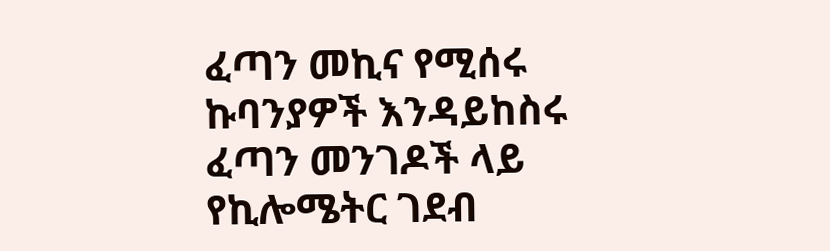ፈጣን መኪና የሚሰሩ ኩባንያዎች እንዳይከስሩ ፈጣን መንገዶች ላይ የኪሎሜትር ገደብ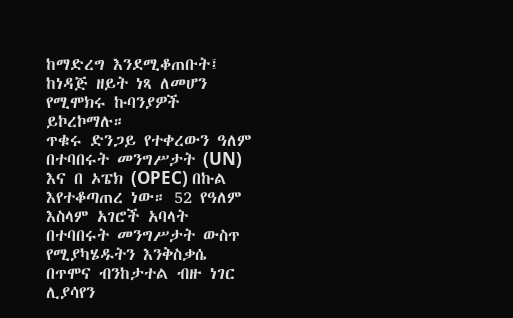ከማድረግ እንደሚቆጠቡት፤ ከነዳጅ ዘይት ነጻ ለመሆን የሚሞክሩ ኩባንያዎች ይኮረኮማሉ።
ጥቁሩ ድንጋይ የተቀረውን ዓለም በተባበሩት መንግሥታት (UN) እና በ ኦፔክ (OPEC) በኩል እየተቆጣጠረ ነው። 52 የዓለም እስላም አገሮች አባላት በተባበሩት መንግሥታት ውስጥ የሚያካሄዱትን እንቅስቃሴ በጥሞና ብንከታተል ብዙ ነገር ሊያሳየን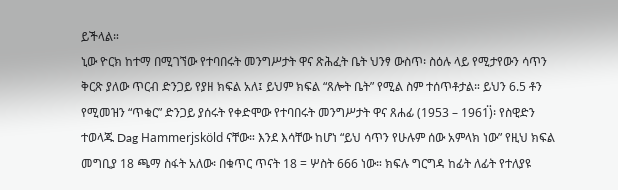ይችላል።
ኒው ዮርክ ከተማ በሚገኘው የተባበሩት መንግሥታት ዋና ጽሕፈት ቤት ህንፃ ውስጥ፡ ስዕሉ ላይ የሚታየውን ሳጥን ቅርጽ ያለው ጥርብ ድንጋይ የያዘ ክፍል አለ፤ ይህም ክፍል “ጸሎት ቤት” የሚል ስም ተሰጥቶታል። ይህን 6.5 ቶን የሚመዝን “ጥቁር” ድንጋይ ያሰሩት የቀድሞው የተባበሩት መንግሥታት ዋና ጸሐፊ (1953 – 1961፟)፡ የስዊድን ተወላጁ Dag Hammerjsköld ናቸው። እንደ እሳቸው ከሆነ “ይህ ሳጥን የሁሉም ሰው አምላክ ነው” የዚህ ክፍል መግቢያ 18 ጫማ ስፋት አለው፡ በቁጥር ጥናት 18 = ሦስት 666 ነው። ክፍሉ ግርግዳ ከፊት ለፊት የተለያዩ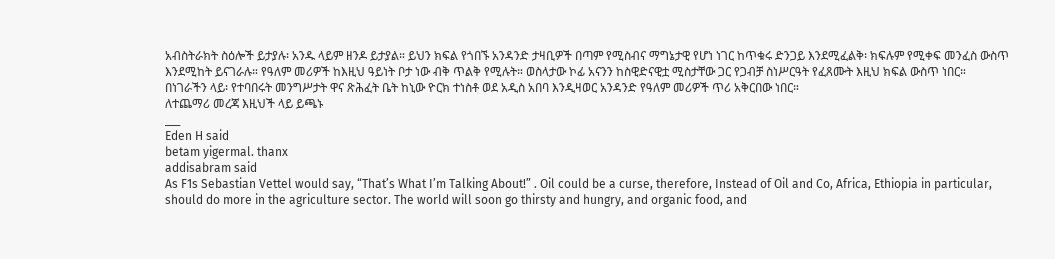አብስትራክት ስዕሎች ይታያሉ፡ አንዱ ላይም ዘንዶ ይታያል። ይህን ክፍል የጎበኙ አንዳንድ ታዛቢዎች በጣም የሚስብና ማግኔታዊ የሆነ ነገር ከጥቁሩ ድንጋይ እንደሚፈልቅ፡ ክፍሉም የሚቀፍ መንፈስ ውስጥ እንደሚከት ይናገራሉ። የዓለም መሪዎች ከእዚህ ዓይነት ቦታ ነው ብቅ ጥልቅ የሚሉት። ወስላታው ኮፊ አናንን ከስዊድናዊቷ ሚስታቸው ጋር የጋብቻ ስነሥርዓት የፈጸሙት እዚህ ክፍል ውስጥ ነበር።
በነገራችን ላይ፡ የተባበሩት መንግሥታት ዋና ጽሕፈት ቤት ከኒው ዮርክ ተነስቶ ወደ አዲስ አበባ እንዲዛወር አንዳንድ የዓለም መሪዎች ጥሪ አቅርበው ነበር።
ለተጨማሪ መረጃ እዚህች ላይ ይጫኑ
___
Eden H said
betam yigermal. thanx
addisabram said
As F1s Sebastian Vettel would say, “That’s What I’m Talking About!” . Oil could be a curse, therefore, Instead of Oil and Co, Africa, Ethiopia in particular, should do more in the agriculture sector. The world will soon go thirsty and hungry, and organic food, and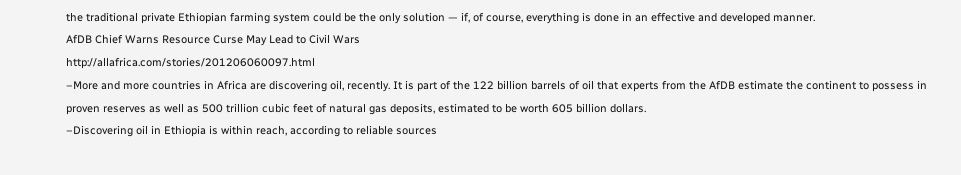the traditional private Ethiopian farming system could be the only solution — if, of course, everything is done in an effective and developed manner.
AfDB Chief Warns Resource Curse May Lead to Civil Wars
http://allafrica.com/stories/201206060097.html
–More and more countries in Africa are discovering oil, recently. It is part of the 122 billion barrels of oil that experts from the AfDB estimate the continent to possess in proven reserves as well as 500 trillion cubic feet of natural gas deposits, estimated to be worth 605 billion dollars.
–Discovering oil in Ethiopia is within reach, according to reliable sources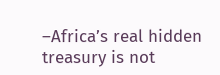–Africa’s real hidden treasury is not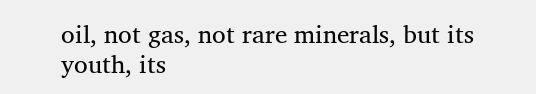oil, not gas, not rare minerals, but its youth, its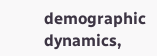demographic dynamics,